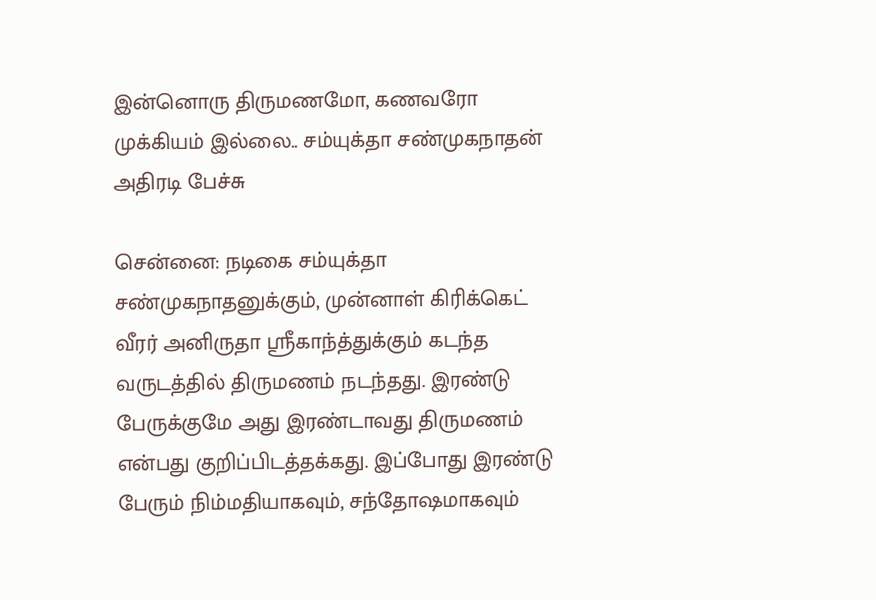இன்னொரு திருமணமோ, கணவரோ முக்கியம் இல்லை.. சம்யுக்தா சண்முகநாதன் அதிரடி பேச்சு

சென்னை: நடிகை சம்யுக்தா சண்முகநாதனுக்கும், முன்னாள் கிரிக்கெட் வீரர் அனிருதா ஸ்ரீகாந்த்துக்கும் கடந்த வருடத்தில் திருமணம் நடந்தது. இரண்டு பேருக்குமே அது இரண்டாவது திருமணம் என்பது குறிப்பிடத்தக்கது. இப்போது இரண்டு பேரும் நிம்மதியாகவும், சந்தோஷமாகவும்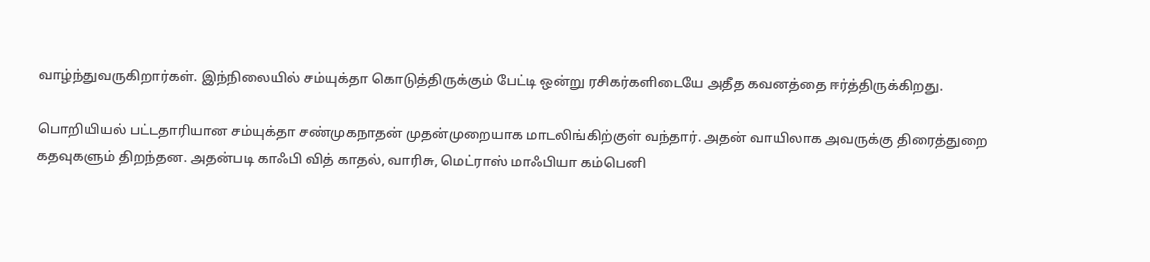வாழ்ந்துவருகிறார்கள். இந்நிலையில் சம்யுக்தா கொடுத்திருக்கும் பேட்டி ஒன்று ரசிகர்களிடையே அதீத கவனத்தை ஈர்த்திருக்கிறது.

பொறியியல் பட்டதாரியான சம்யுக்தா சண்முகநாதன் முதன்முறையாக மாடலிங்கிற்குள் வந்தார். அதன் வாயிலாக அவருக்கு திரைத்துறை கதவுகளும் திறந்தன. அதன்படி காஃபி வித் காதல், வாரிசு, மெட்ராஸ் மாஃபியா கம்பெனி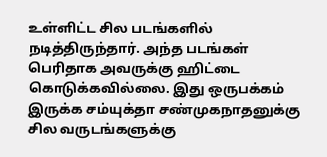உள்ளிட்ட சில படங்களில் நடித்திருந்தார். அந்த படங்கள் பெரிதாக அவருக்கு ஹிட்டை கொடுக்கவில்லை. இது ஒருபக்கம் இருக்க சம்யுக்தா சண்முகநாதனுக்கு சில வருடங்களுக்கு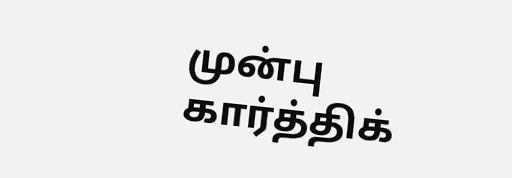முன்பு கார்த்திக்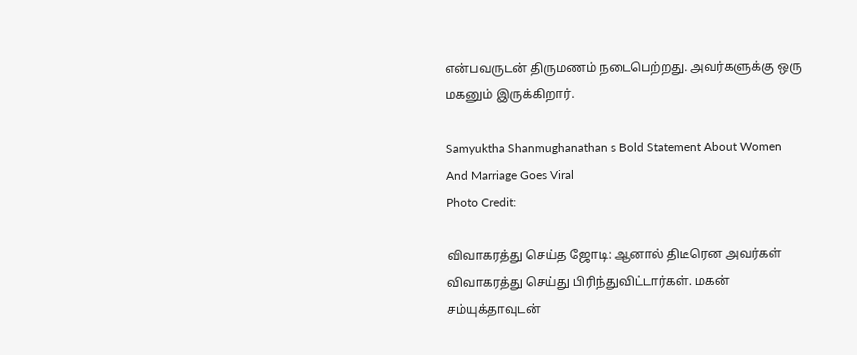என்பவருடன் திருமணம் நடைபெற்றது. அவர்களுக்கு ஒரு மகனும் இருக்கிறார்.

Samyuktha Shanmughanathan s Bold Statement About Women And Marriage Goes Viral
Photo Credit:

விவாகரத்து செய்த ஜோடி: ஆனால் திடீரென அவர்கள் விவாகரத்து செய்து பிரிந்துவிட்டார்கள். மகன் சம்யுக்தாவுடன்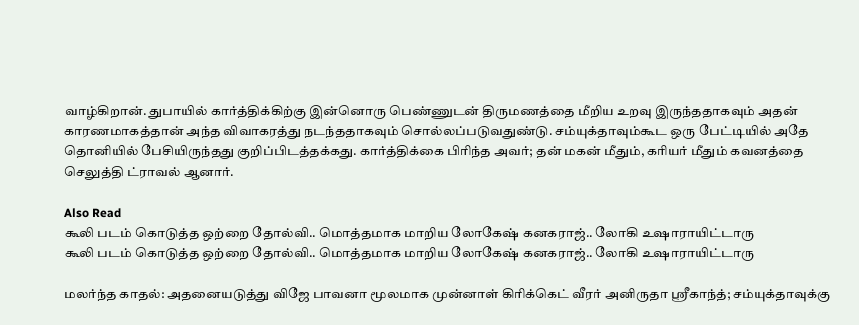வாழ்கிறான். துபாயில் கார்த்திக்கிற்கு இன்னொரு பெண்ணுடன் திருமணத்தை மீறிய உறவு இருந்ததாகவும் அதன் காரணமாகத்தான் அந்த விவாகரத்து நடந்ததாகவும் சொல்லப்படுவதுண்டு. சம்யுக்தாவும்கூட ஒரு பேட்டியில் அதே தொனியில் பேசியிருந்தது குறிப்பிடத்தக்கது. கார்த்திக்கை பிரிந்த அவர்; தன் மகன் மீதும், கரியர் மீதும் கவனத்தை செலுத்தி ட்ராவல் ஆனார்.

Also Read
கூலி படம் கொடுத்த ஒற்றை தோல்வி.. மொத்தமாக மாறிய லோகேஷ் கனகராஜ்.. லோகி உஷாராயிட்டாரு
கூலி படம் கொடுத்த ஒற்றை தோல்வி.. மொத்தமாக மாறிய லோகேஷ் கனகராஜ்.. லோகி உஷாராயிட்டாரு

மலர்ந்த காதல்: அதனையடுத்து விஜே பாவனா மூலமாக முன்னாள் கிரிக்கெட் வீரர் அனிருதா ஸ்ரீகாந்த்; சம்யுக்தாவுக்கு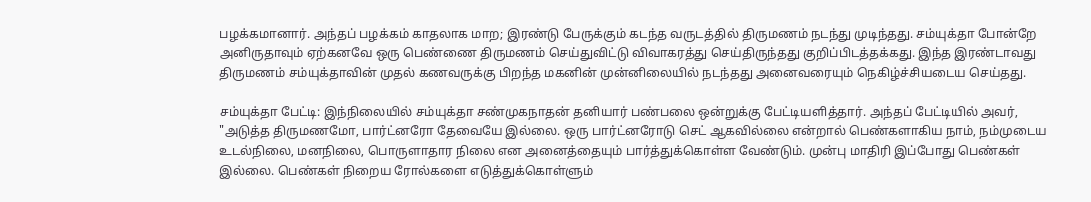பழக்கமானார். அந்தப் பழக்கம் காதலாக மாற; இரண்டு பேருக்கும் கடந்த வருடத்தில் திருமணம் நடந்து முடிந்தது. சம்யுக்தா போன்றே அனிருதாவும் ஏற்கனவே ஒரு பெண்ணை திருமணம் செய்துவிட்டு விவாகரத்து செய்திருந்தது குறிப்பிடத்தக்கது. இந்த இரண்டாவது திருமணம் சம்யுக்தாவின் முதல் கணவருக்கு பிறந்த மகனின் முன்னிலையில் நடந்தது அனைவரையும் நெகிழ்ச்சியடைய செய்தது.

சம்யுக்தா பேட்டி: இந்நிலையில் சம்யுக்தா சண்முகநாதன் தனியார் பண்பலை ஒன்றுக்கு பேட்டியளித்தார். அந்தப் பேட்டியில் அவர், "அடுத்த திருமணமோ, பார்ட்னரோ தேவையே இல்லை. ஒரு பார்ட்னரோடு செட் ஆகவில்லை என்றால் பெண்களாகிய நாம், நம்முடைய உடல்நிலை, மனநிலை, பொருளாதார நிலை என அனைத்தையும் பார்த்துக்கொள்ள வேண்டும். முன்பு மாதிரி இப்போது பெண்கள் இல்லை. பெண்கள் நிறைய ரோல்களை எடுத்துக்கொள்ளும்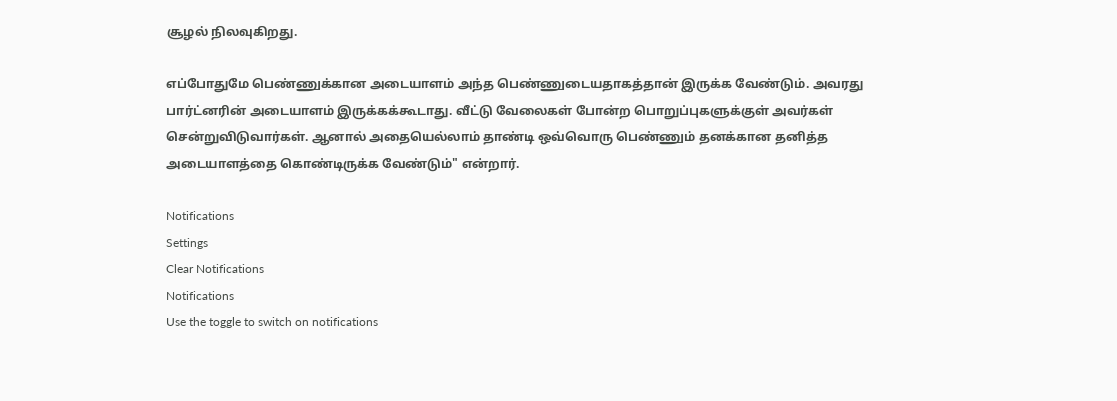சூழல் நிலவுகிறது.

எப்போதுமே பெண்ணுக்கான அடையாளம் அந்த பெண்ணுடையதாகத்தான் இருக்க வேண்டும். அவரது பார்ட்னரின் அடையாளம் இருக்கக்கூடாது. வீட்டு வேலைகள் போன்ற பொறுப்புகளுக்குள் அவர்கள் சென்றுவிடுவார்கள். ஆனால் அதையெல்லாம் தாண்டி ஒவ்வொரு பெண்ணும் தனக்கான தனித்த அடையாளத்தை கொண்டிருக்க வேண்டும்" என்றார்.

Notifications
Settings
Clear Notifications
Notifications
Use the toggle to switch on notifications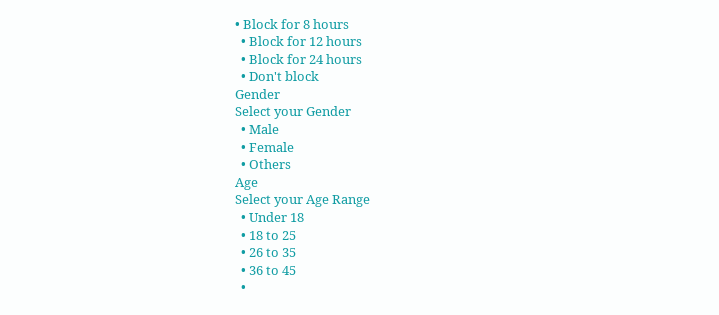• Block for 8 hours
  • Block for 12 hours
  • Block for 24 hours
  • Don't block
Gender
Select your Gender
  • Male
  • Female
  • Others
Age
Select your Age Range
  • Under 18
  • 18 to 25
  • 26 to 35
  • 36 to 45
  •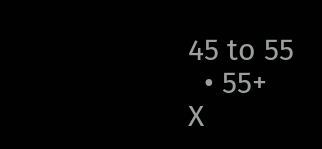45 to 55
  • 55+
X